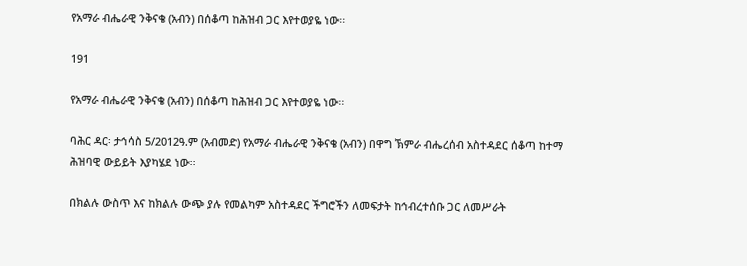የአማራ ብሔራዊ ንቅናቄ (አብን) በሰቆጣ ከሕዝብ ጋር እየተወያዬ ነው፡፡

191

የአማራ ብሔራዊ ንቅናቄ (አብን) በሰቆጣ ከሕዝብ ጋር እየተወያዬ ነው፡፡

ባሕር ዳር፡ ታኅሳስ 5/2012ዓ.ም (አብመድ) የአማራ ብሔራዊ ንቅናቄ (አብን) በዋግ ኽምራ ብሔረሰብ አስተዳደር ሰቆጣ ከተማ ሕዝባዊ ውይይት እያካሄደ ነው፡፡

በክልሉ ውስጥ እና ከክልሉ ውጭ ያሉ የመልካም አስተዳደር ችግሮችን ለመፍታት ከኅብረተሰቡ ጋር ለመሥራት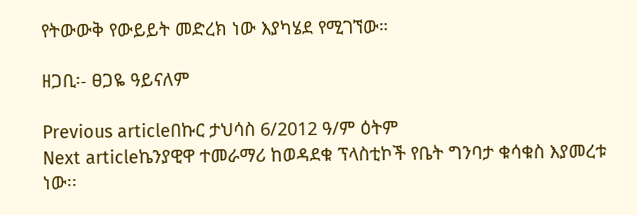የትውውቅ የውይይት መድረክ ነው እያካሄደ የሚገኘው።

ዘጋቢ፡- ፀጋዬ ዓይናለም

Previous articleበኩር ታህሳስ 6/2012 ዓ/ም ዕትም
Next articleኬንያዊዋ ተመራማሪ ከወዳደቁ ፕላስቲኮች የቤት ግንባታ ቁሳቁስ እያመረቱ ነው፡፡